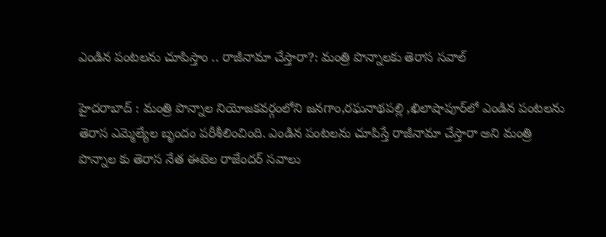ఎండిన పంటలను చూపిస్తాం .. రాజీనామా చేస్తారా?: మంత్రి పొన్నాలకు తెరాస సవాల్‌

హైదరాబాద్‌ : మంత్రి పొన్నాల నియోజకవర్గంలోని జనగాం,రఘనాథపల్లి ,ఖిలాషాపూర్‌లో ఎండిన పంటలను తెరాస ఎమ్మెల్యేల బృందం పరీశీలించింది. ఎండిన పంటలను చూపిస్తే రాజీనామా చేస్తారా అని మంత్రి పొన్నాల కు తెరాస నేత ఈటెల రాజేందర్‌ సవాలు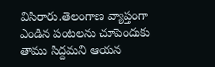విసిరారు.తెలంగాణ వ్యాప్తంగా ఎండిన పంటలను చూపెందుకు తాము సిద్దమని ఆయన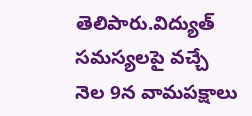తెలిపారు.విద్యుత్‌ సమస్యలపై వచ్చే నెల 9న వామపక్షాలు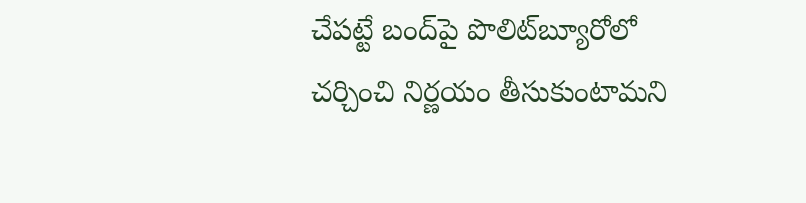చేపట్టే బంద్‌పై పొలిట్‌బ్యూరోలో చర్చించి నిర్ణయం తీసుకుంటామని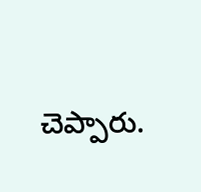చెప్పారు.